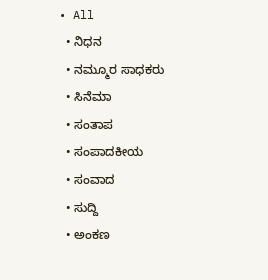• All
  • ನಿಧನ
  • ನಮ್ಮೂರ ಸಾಧಕರು
  • ಸಿನೆಮಾ
  • ಸಂತಾಪ
  • ಸಂಪಾದಕೀಯ
  • ಸಂವಾದ
  • ಸುದ್ದಿ
  • ಅಂಕಣ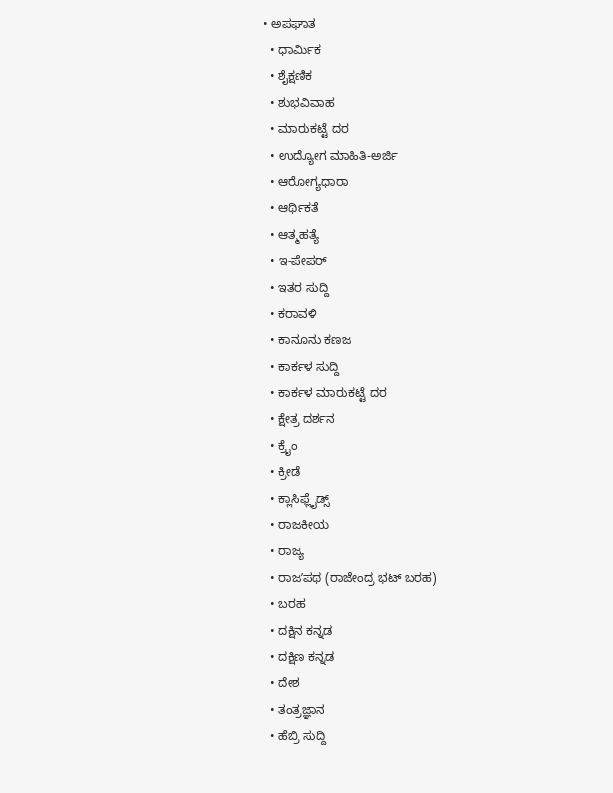• ಅಪಘಾತ
  • ಧಾರ್ಮಿಕ
  • ಶೈಕ್ಷಣಿಕ
  • ಶುಭವಿವಾಹ
  • ಮಾರುಕಟ್ಟೆ ದರ
  • ಉದ್ಯೋಗ ಮಾಹಿತಿ-ಅರ್ಜಿ
  • ಆರೋಗ್ಯಧಾರಾ
  • ಆರ್ಥಿಕತೆ
  • ಆತ್ಮಹತ್ಯೆ
  • ಇ-ಪೇಪರ್
  • ಇತರ ಸುದ್ದಿ
  • ಕರಾವಳಿ
  • ಕಾನೂನು ಕಣಜ
  • ಕಾರ್ಕಳ ಸುದ್ದಿ
  • ಕಾರ್ಕಳ ಮಾರುಕಟ್ಟೆ ದರ
  • ಕ್ಷೇತ್ರ ದರ್ಶನ
  • ಕ್ರೈಂ
  • ಕ್ರೀಡೆ
  • ಕ್ಲಾಸಿಫ್ಲೈಡ್ಸ್
  • ರಾಜಕೀಯ
  • ರಾಜ್ಯ
  • ರಾಜʼಪಥ (ರಾಜೇಂದ್ರ ಭಟ್‌ ಬರಹ)
  • ಬರಹ
  • ದಕ್ಷಿನ ಕನ್ನಡ
  • ದಕ್ಷಿಣ ಕನ್ನಡ
  • ದೇಶ
  • ತಂತ್ರಜ್ಞಾನ
  • ಹೆಬ್ರಿ ಸುದ್ದಿ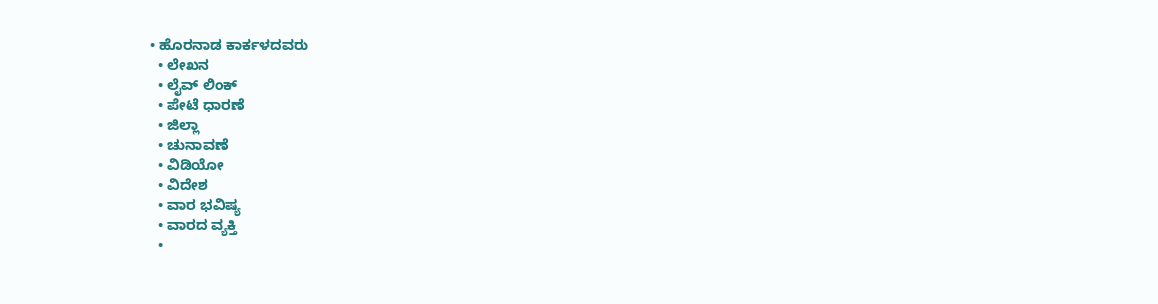• ಹೊರನಾಡ ಕಾರ್ಕಳದವರು
  • ಲೇಖನ
  • ಲೈವ್ ಲಿಂಕ್
  • ಪೇಟೆ ಧಾರಣೆ
  • ಜಿಲ್ಲಾ
  • ಚುನಾವಣೆ
  • ವಿಡಿಯೋ
  • ವಿದೇಶ
  • ವಾರ ಭವಿಷ್ಯ
  • ವಾರದ ವ್ಯಕ್ತಿ
  •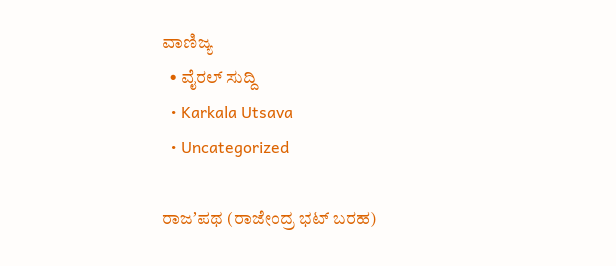ವಾಣಿಜ್ಯ
  • ವೈರಲ್ ಸುದ್ದಿ
  • Karkala Utsava
  • Uncategorized

ರಾಜʼಪಥ (ರಾಜೇಂದ್ರ ಭಟ್‌ ಬರಹ)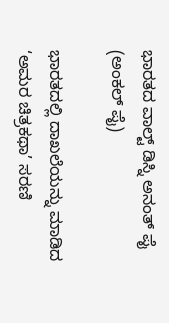ಭಾರತದ ವಾಲ್ಟ್ ಡಿಸ್ನಿ ಅನಂತ್ ಪೈ (ಅಂಕಲ್ ಪೈ)

ಭಾರತದಲ್ಲಿ ದಾಖಲೆಯನ್ನು ಮಾಡಿದ ‘ಅಮರ ಚಿತ್ರಕಥಾ’ ಸರಣಿ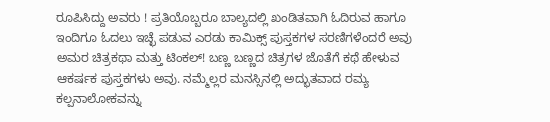ರೂಪಿಸಿದ್ದು ಅವರು ! ಪ್ರತಿಯೊಬ್ಬರೂ ಬಾಲ್ಯದಲ್ಲಿ ಖಂಡಿತವಾಗಿ ಓದಿರುವ ಹಾಗೂ ಇಂದಿಗೂ ಓದಲು ಇಚ್ಛೆ ಪಡುವ ಎರಡು ಕಾಮಿಕ್ಸ್ ಪುಸ್ತಕಗಳ ಸರಣಿಗಳೆಂದರೆ ಅವು ಅಮರ ಚಿತ್ರಕಥಾ ಮತ್ತು ಟಿಂಕಲ್! ಬಣ್ಣ ಬಣ್ಣದ ಚಿತ್ರಗಳ ಜೊತೆಗೆ ಕಥೆ ಹೇಳುವ ಆಕರ್ಷಕ ಪುಸ್ತಕಗಳು ಅವು. ನಮ್ಮೆಲ್ಲರ ಮನಸ್ಸಿನಲ್ಲಿ ಅದ್ಭುತವಾದ ರಮ್ಯ ಕಲ್ಪನಾಲೋಕವನ್ನು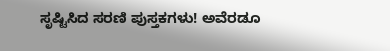ಸೃಷ್ಟಿಸಿದ ಸರಣಿ ಪುಸ್ತಕಗಳು! ಅವೆರಡೂ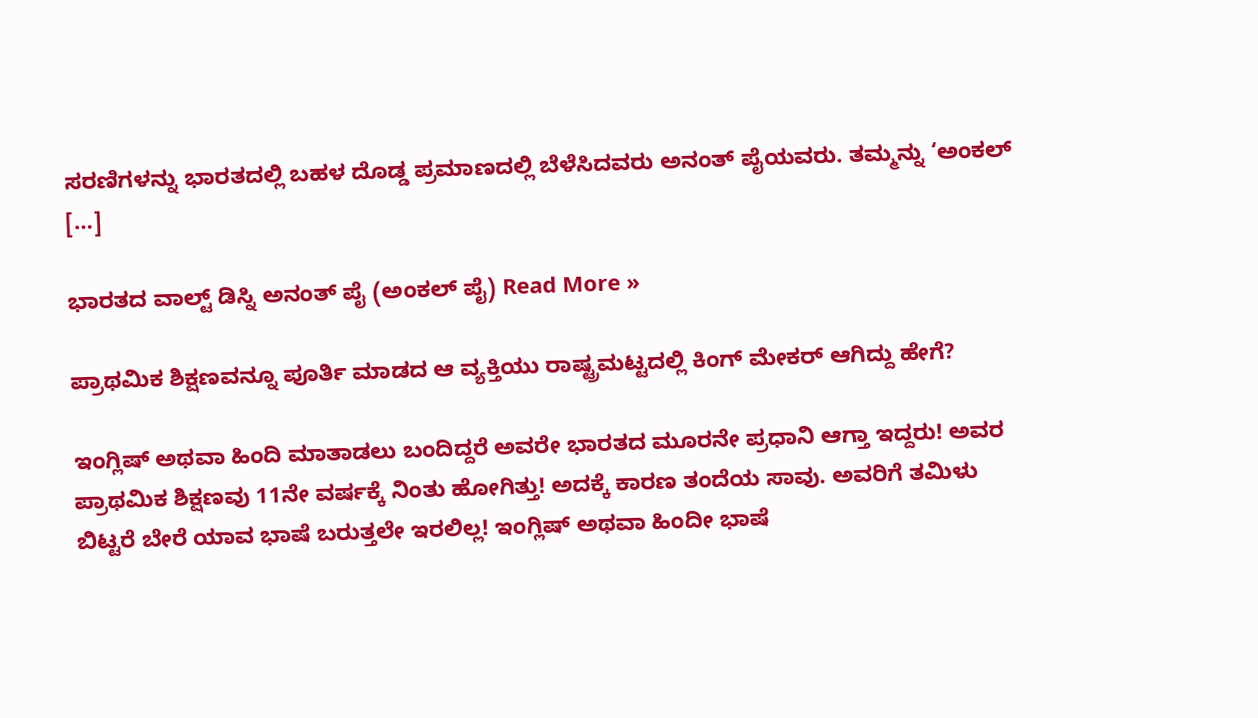ಸರಣಿಗಳನ್ನು ಭಾರತದಲ್ಲಿ ಬಹಳ ದೊಡ್ಡ ಪ್ರಮಾಣದಲ್ಲಿ ಬೆಳೆಸಿದವರು ಅನಂತ್ ಪೈಯವರು. ತಮ್ಮನ್ನು ‘ಅಂಕಲ್ […]

ಭಾರತದ ವಾಲ್ಟ್ ಡಿಸ್ನಿ ಅನಂತ್ ಪೈ (ಅಂಕಲ್ ಪೈ) Read More »

ಪ್ರಾಥಮಿಕ ಶಿಕ್ಷಣವನ್ನೂ ಪೂರ್ತಿ ಮಾಡದ ಆ ವ್ಯಕ್ತಿಯು ರಾಷ್ಟ್ರಮಟ್ಟದಲ್ಲಿ ಕಿಂಗ್ ಮೇಕರ್ ಆಗಿದ್ದು ಹೇಗೆ?

ಇಂಗ್ಲಿಷ್ ಅಥವಾ ಹಿಂದಿ ಮಾತಾಡಲು ಬಂದಿದ್ದರೆ ಅವರೇ ಭಾರತದ ಮೂರನೇ ಪ್ರಧಾನಿ ಆಗ್ತಾ ಇದ್ದರು! ಅವರ ಪ್ರಾಥಮಿಕ ಶಿಕ್ಷಣವು 11ನೇ ವರ್ಷಕ್ಕೆ ನಿಂತು ಹೋಗಿತ್ತು! ಅದಕ್ಕೆ ಕಾರಣ ತಂದೆಯ ಸಾವು. ಅವರಿಗೆ ತಮಿಳು ಬಿಟ್ಟರೆ ಬೇರೆ ಯಾವ ಭಾಷೆ ಬರುತ್ತಲೇ ಇರಲಿಲ್ಲ! ಇಂಗ್ಲಿಷ್ ಅಥವಾ ಹಿಂದೀ ಭಾಷೆ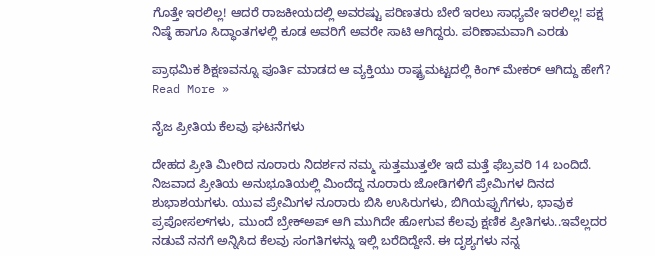ಗೊತ್ತೇ ಇರಲಿಲ್ಲ! ಆದರೆ ರಾಜಕೀಯದಲ್ಲಿ ಅವರಷ್ಟು ಪರಿಣತರು ಬೇರೆ ಇರಲು ಸಾಧ್ಯವೇ ಇರಲಿಲ್ಲ! ಪಕ್ಷ ನಿಷ್ಠೆ ಹಾಗೂ ಸಿದ್ಧಾಂತಗಳಲ್ಲಿ ಕೂಡ ಅವರಿಗೆ ಅವರೇ ಸಾಟಿ ಆಗಿದ್ದರು. ಪರಿಣಾಮವಾಗಿ ಎರಡು

ಪ್ರಾಥಮಿಕ ಶಿಕ್ಷಣವನ್ನೂ ಪೂರ್ತಿ ಮಾಡದ ಆ ವ್ಯಕ್ತಿಯು ರಾಷ್ಟ್ರಮಟ್ಟದಲ್ಲಿ ಕಿಂಗ್ ಮೇಕರ್ ಆಗಿದ್ದು ಹೇಗೆ? Read More »

ನೈಜ ಪ್ರೀತಿಯ ಕೆಲವು ಘಟನೆಗಳು

ದೇಹದ ಪ್ರೀತಿ ಮೀರಿದ ನೂರಾರು ನಿದರ್ಶನ ನಮ್ಮ ಸುತ್ತಮುತ್ತಲೇ ಇದೆ ಮತ್ತೆ ಫೆಬ್ರವರಿ 14 ಬಂದಿದೆ. ನಿಜವಾದ ಪ್ರೀತಿಯ ಅನುಭೂತಿಯಲ್ಲಿ ಮಿಂದೆದ್ದ ನೂರಾರು ಜೋಡಿಗಳಿಗೆ ಪ್ರೇಮಿಗಳ ದಿನದ ಶುಭಾಶಯಗಳು. ಯುವ ಪ್ರೇಮಿಗಳ ನೂರಾರು ಬಿಸಿ ಉಸಿರುಗಳು, ಬಿಗಿಯಪ್ಪುಗೆಗಳು, ಭಾವುಕ ಪ್ರಪೋಸಲ್‌ಗಳು, ಮುಂದೆ ಬ್ರೇಕ್‌ಅಪ್ ಆಗಿ ಮುಗಿದೇ ಹೋಗುವ ಕೆಲವು ಕ್ಷಣಿಕ ಪ್ರೀತಿಗಳು..ಇವೆಲ್ಲದರ ನಡುವೆ ನನಗೆ ಅನ್ನಿಸಿದ ಕೆಲವು ಸಂಗತಿಗಳನ್ನು ಇಲ್ಲಿ ಬರೆದಿದ್ದೇನೆ. ಈ ದೃಶ್ಯಗಳು ನನ್ನ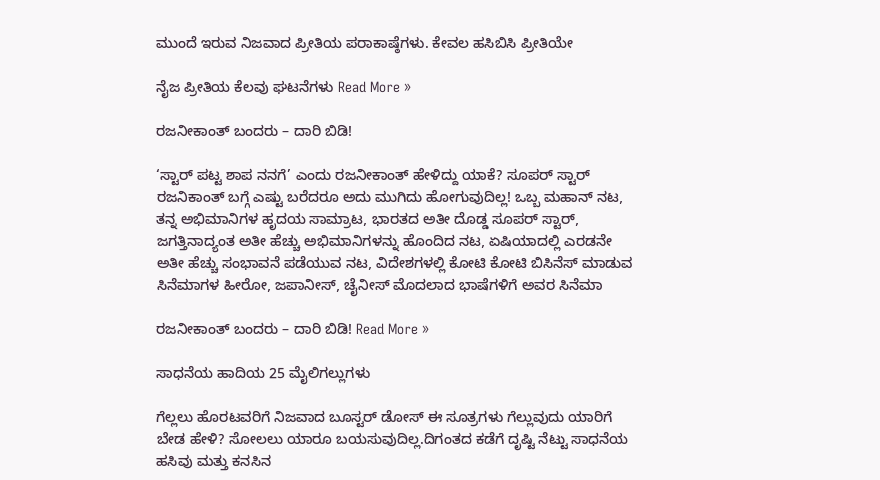ಮುಂದೆ ಇರುವ ನಿಜವಾದ ಪ್ರೀತಿಯ ಪರಾಕಾಷ್ಠೆಗಳು. ಕೇವಲ ಹಸಿಬಿಸಿ ಪ್ರೀತಿಯೇ

ನೈಜ ಪ್ರೀತಿಯ ಕೆಲವು ಘಟನೆಗಳು Read More »

ರಜನೀಕಾಂತ್ ಬಂದರು – ದಾರಿ ಬಿಡಿ!

‘ಸ್ಟಾರ್ ಪಟ್ಟ ಶಾಪ ನನಗೆ’ ಎಂದು ರಜನೀಕಾಂತ್ ಹೇಳಿದ್ದು ಯಾಕೆ? ಸೂಪರ್ ಸ್ಟಾರ್ ರಜನಿಕಾಂತ್ ಬಗ್ಗೆ ಎಷ್ಟು ಬರೆದರೂ ಅದು ಮುಗಿದು ಹೋಗುವುದಿಲ್ಲ! ಒಬ್ಬ ಮಹಾನ್ ನಟ, ತನ್ನ ಅಭಿಮಾನಿಗಳ ಹೃದಯ ಸಾಮ್ರಾಟ, ಭಾರತದ ಅತೀ ದೊಡ್ಡ ಸೂಪರ್ ಸ್ಟಾರ್, ಜಗತ್ತಿನಾದ್ಯಂತ ಅತೀ ಹೆಚ್ಚು ಅಭಿಮಾನಿಗಳನ್ನು ಹೊಂದಿದ ನಟ, ಏಷಿಯಾದಲ್ಲಿ ಎರಡನೇ ಅತೀ ಹೆಚ್ಚು ಸಂಭಾವನೆ ಪಡೆಯುವ ನಟ, ವಿದೇಶಗಳಲ್ಲಿ ಕೋಟಿ ಕೋಟಿ ಬಿಸಿನೆಸ್ ಮಾಡುವ ಸಿನೆಮಾಗಳ ಹೀರೋ, ಜಪಾನೀಸ್, ಚೈನೀಸ್ ಮೊದಲಾದ ಭಾಷೆಗಳಿಗೆ ಅವರ ಸಿನೆಮಾ

ರಜನೀಕಾಂತ್ ಬಂದರು – ದಾರಿ ಬಿಡಿ! Read More »

ಸಾಧನೆಯ ಹಾದಿಯ 25 ಮೈಲಿಗಲ್ಲುಗಳು

ಗೆಲ್ಲಲು ಹೊರಟವರಿಗೆ ನಿಜವಾದ ಬೂಸ್ಟರ್ ಡೋಸ್ ಈ ಸೂತ್ರಗಳು ಗೆಲ್ಲುವುದು ಯಾರಿಗೆ ಬೇಡ ಹೇಳಿ? ಸೋಲಲು ಯಾರೂ ಬಯಸುವುದಿಲ್ಲ.ದಿಗಂತದ ಕಡೆಗೆ ದೃಷ್ಟಿ ನೆಟ್ಟು ಸಾಧನೆಯ ಹಸಿವು ಮತ್ತು ಕನಸಿನ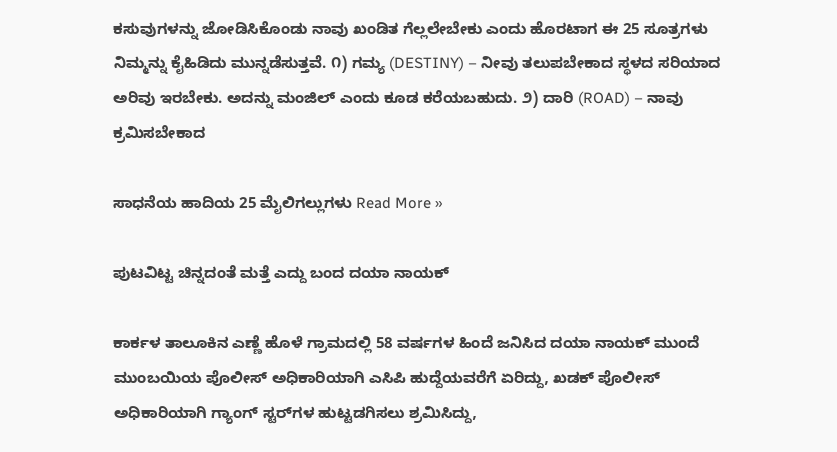ಕಸುವುಗಳನ್ನು ಜೋಡಿಸಿಕೊಂಡು ನಾವು ಖಂಡಿತ ಗೆಲ್ಲಲೇಬೇಕು ಎಂದು ಹೊರಟಾಗ ಈ 25 ಸೂತ್ರಗಳು ನಿಮ್ಮನ್ನು ಕೈಹಿಡಿದು ಮುನ್ನಡೆಸುತ್ತವೆ. ೧) ಗಮ್ಯ (DESTINY) – ನೀವು ತಲುಪಬೇಕಾದ ಸ್ಥಳದ ಸರಿಯಾದ ಅರಿವು ಇರಬೇಕು. ಅದನ್ನು ಮಂಜಿಲ್ ಎಂದು ಕೂಡ ಕರೆಯಬಹುದು. ೨) ದಾರಿ (ROAD) – ನಾವು ಕ್ರಮಿಸಬೇಕಾದ

ಸಾಧನೆಯ ಹಾದಿಯ 25 ಮೈಲಿಗಲ್ಲುಗಳು Read More »

ಪುಟವಿಟ್ಟ ಚಿನ್ನದಂತೆ ಮತ್ತೆ ಎದ್ದು ಬಂದ ದಯಾ ನಾಯಕ್‌

ಕಾರ್ಕಳ ತಾಲೂಕಿನ ಎಣ್ಣೆ ಹೊಳೆ ಗ್ರಾಮದಲ್ಲಿ 58 ವರ್ಷಗಳ ಹಿಂದೆ ಜನಿಸಿದ ದಯಾ ನಾಯಕ್ ಮುಂದೆ ಮುಂಬಯಿಯ ಪೊಲೀಸ್ ಅಧಿಕಾರಿಯಾಗಿ ಎಸಿಪಿ ಹುದ್ದೆಯವರೆಗೆ ಏರಿದ್ದು, ಖಡಕ್ ಪೊಲೀಸ್ ಅಧಿಕಾರಿಯಾಗಿ ಗ್ಯಾಂಗ್‌ ಸ್ಟರ್‌ಗಳ ಹುಟ್ಟಡಗಿಸಲು ಶ್ರಮಿಸಿದ್ದು,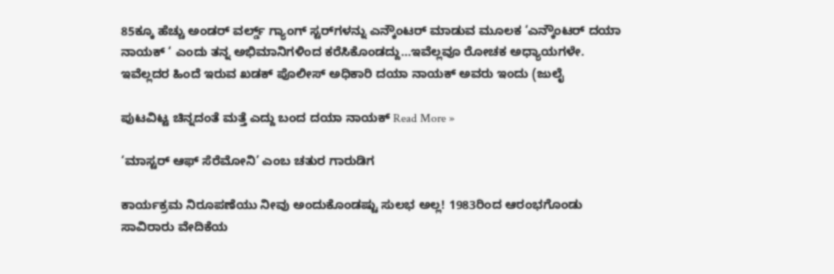85ಕ್ಕೂ ಹೆಚ್ಚು ಅಂಡರ್ ವರ್ಲ್ಡ್ ಗ್ಯಾಂಗ್‌ ಸ್ಟರ್‌ಗಳನ್ನು ಎನ್ಕೌಂಟರ್ ಮಾಡುವ ಮೂಲಕ ‘ಎನ್ಕೌಂಟರ್ ದಯಾ ನಾಯಕ್ ‘ ಎಂದು ತನ್ನ ಅಭಿಮಾನಿಗಳಿಂದ ಕರೆಸಿಕೊಂಡದ್ದು…ಇವೆಲ್ಲವೂ ರೋಚಕ ಅಧ್ಯಾಯಗಳೇ. ಇವೆಲ್ಲದರ ಹಿಂದೆ ಇರುವ ಖಡಕ್ ಪೊಲೀಸ್ ಅಧಿಕಾರಿ ದಯಾ ನಾಯಕ್ ಅವರು ಇಂದು (ಜುಲೈ

ಪುಟವಿಟ್ಟ ಚಿನ್ನದಂತೆ ಮತ್ತೆ ಎದ್ದು ಬಂದ ದಯಾ ನಾಯಕ್‌ Read More »

‘ಮಾಸ್ಟರ್ ಆಫ್ ಸೆರೆಮೋನಿ’ ಎಂಬ ಚತುರ ಗಾರುಡಿಗ

ಕಾರ್ಯಕ್ರಮ ನಿರೂಪಣೆಯು ನೀವು ಅಂದುಕೊಂಡಷ್ಟು ಸುಲಭ ಅಲ್ಲ! 1983ರಿಂದ ಆರಂಭಗೊಂಡು ಸಾವಿರಾರು ವೇದಿಕೆಯ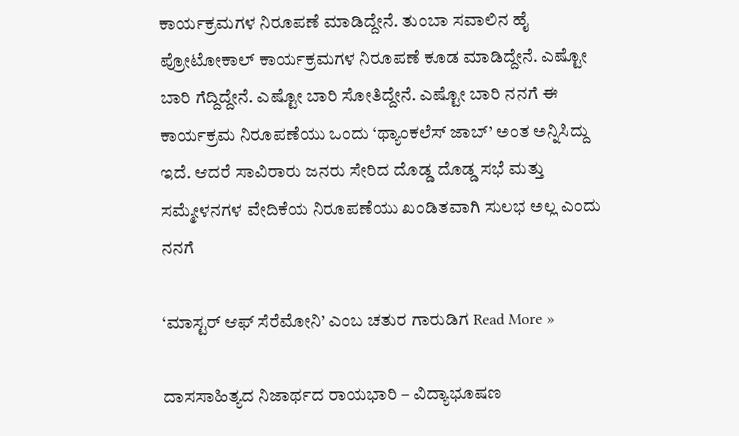ಕಾರ್ಯಕ್ರಮಗಳ ನಿರೂಪಣೆ ಮಾಡಿದ್ದೇನೆ. ತುಂಬಾ ಸವಾಲಿನ ಹೈ ಪ್ರೋಟೋಕಾಲ್ ಕಾರ್ಯಕ್ರಮಗಳ ನಿರೂಪಣೆ ಕೂಡ ಮಾಡಿದ್ದೇನೆ. ಎಷ್ಟೋ ಬಾರಿ ಗೆದ್ದಿದ್ದೇನೆ. ಎಷ್ಟೋ ಬಾರಿ ಸೋತಿದ್ದೇನೆ. ಎಷ್ಟೋ ಬಾರಿ ನನಗೆ ಈ ಕಾರ್ಯಕ್ರಮ ನಿರೂಪಣೆಯು ಒಂದು ‘ಥ್ಯಾಂಕಲೆಸ್ ಜಾಬ್’ ಅಂತ ಅನ್ನಿಸಿದ್ದು ಇದೆ. ಆದರೆ ಸಾವಿರಾರು ಜನರು ಸೇರಿದ ದೊಡ್ಡ ದೊಡ್ಡ ಸಭೆ ಮತ್ತು ಸಮ್ಮೇಳನಗಳ ವೇದಿಕೆಯ ನಿರೂಪಣೆಯು ಖಂಡಿತವಾಗಿ ಸುಲಭ ಅಲ್ಲ ಎಂದು ನನಗೆ

‘ಮಾಸ್ಟರ್ ಆಫ್ ಸೆರೆಮೋನಿ’ ಎಂಬ ಚತುರ ಗಾರುಡಿಗ Read More »

ದಾಸಸಾಹಿತ್ಯದ ನಿಜಾರ್ಥದ ರಾಯಭಾರಿ – ವಿದ್ಯಾಭೂಷಣ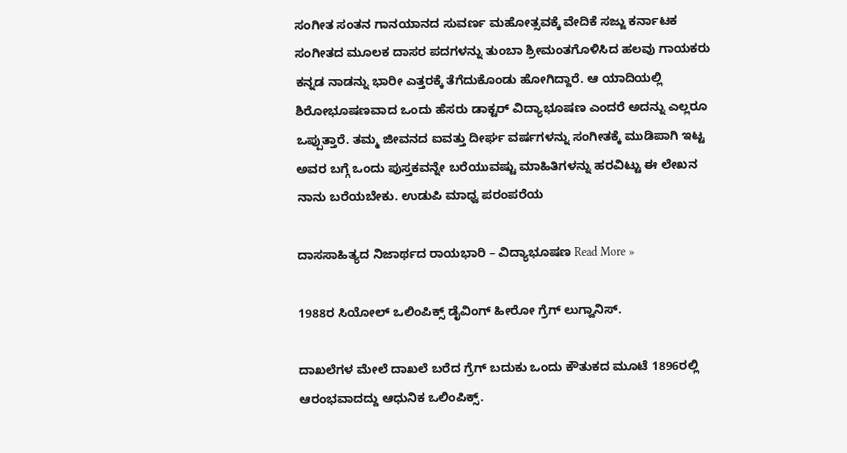ಸಂಗೀತ ಸಂತನ ಗಾನಯಾನದ ಸುವರ್ಣ ಮಹೋತ್ಸವಕ್ಕೆ ವೇದಿಕೆ ಸಜ್ಜು ಕರ್ನಾಟಕ ಸಂಗೀತದ ಮೂಲಕ ದಾಸರ ಪದಗಳನ್ನು ತುಂಬಾ ಶ್ರೀಮಂತಗೊಳಿಸಿದ ಹಲವು ಗಾಯಕರು ಕನ್ನಡ ನಾಡನ್ನು ಭಾರೀ ಎತ್ತರಕ್ಕೆ ತೆಗೆದುಕೊಂಡು ಹೋಗಿದ್ದಾರೆ. ಆ ಯಾದಿಯಲ್ಲಿ ಶಿರೋಭೂಷಣವಾದ ಒಂದು ಹೆಸರು ಡಾಕ್ಟರ್ ವಿದ್ಯಾಭೂಷಣ ಎಂದರೆ ಅದನ್ನು ಎಲ್ಲರೂ ಒಪ್ಪುತ್ತಾರೆ. ತಮ್ಮ ಜೀವನದ ಐವತ್ತು ದೀರ್ಘ ವರ್ಷಗಳನ್ನು ಸಂಗೀತಕ್ಕೆ ಮುಡಿಪಾಗಿ ಇಟ್ಟ ಅವರ ಬಗ್ಗೆ ಒಂದು ಪುಸ್ತಕವನ್ನೇ ಬರೆಯುವಷ್ಟು ಮಾಹಿತಿಗಳನ್ನು ಹರವಿಟ್ಟು ಈ ಲೇಖನ ನಾನು ಬರೆಯಬೇಕು. ಉಡುಪಿ ಮಾಧ್ವ ಪರಂಪರೆಯ

ದಾಸಸಾಹಿತ್ಯದ ನಿಜಾರ್ಥದ ರಾಯಭಾರಿ – ವಿದ್ಯಾಭೂಷಣ Read More »

1988ರ ಸಿಯೋಲ್ ಒಲಿಂಪಿಕ್ಸ್ ಡೈವಿಂಗ್ ಹೀರೋ ಗ್ರೆಗ್ ಲುಗ್ವಾನಿಸ್.

ದಾಖಲೆಗಳ ಮೇಲೆ ದಾಖಲೆ ಬರೆದ ಗ್ರೆಗ್ ಬದುಕು ಒಂದು ಕೌತುಕದ ಮೂಟೆ 1896ರಲ್ಲಿ ಆರಂಭವಾದದ್ದು ಆಧುನಿಕ ಒಲಿಂಪಿಕ್ಸ್.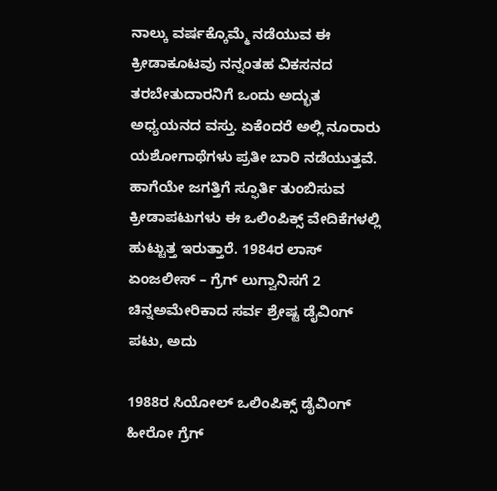ನಾಲ್ಕು ವರ್ಷಕ್ಕೊಮ್ಮೆ ನಡೆಯುವ ಈ ಕ್ರೀಡಾಕೂಟವು ನನ್ನಂತಹ ವಿಕಸನದ ತರಬೇತುದಾರನಿಗೆ ಒಂದು ಅದ್ಭುತ ಅಧ್ಯಯನದ ವಸ್ತು. ಏಕೆಂದರೆ ಅಲ್ಲಿ ನೂರಾರು ಯಶೋಗಾಥೆಗಳು ಪ್ರತೀ ಬಾರಿ ನಡೆಯುತ್ತವೆ. ಹಾಗೆಯೇ ಜಗತ್ತಿಗೆ ಸ್ಫೂರ್ತಿ ತುಂಬಿಸುವ ಕ್ರೀಡಾಪಟುಗಳು ಈ ಒಲಿಂಪಿಕ್ಸ್ ವೇದಿಕೆಗಳಲ್ಲಿ ಹುಟ್ಟುತ್ತ ಇರುತ್ತಾರೆ. 1984ರ ಲಾಸ್ ಏಂಜಲೀಸ್ – ಗ್ರೆಗ್ ಲುಗ್ವಾನಿಸಗೆ 2 ಚಿನ್ನಅಮೇರಿಕಾದ ಸರ್ವ ಶ್ರೇಷ್ಟ ಡೈವಿಂಗ್ ಪಟು, ಅದು

1988ರ ಸಿಯೋಲ್ ಒಲಿಂಪಿಕ್ಸ್ ಡೈವಿಂಗ್ ಹೀರೋ ಗ್ರೆಗ್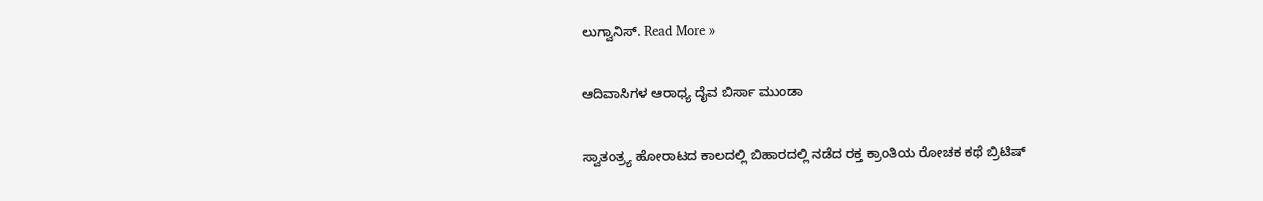ಲುಗ್ವಾನಿಸ್. Read More »

ಆದಿವಾಸಿಗಳ ಆರಾಧ್ಯ ದೈವ ಬಿರ್ಸಾ ಮುಂಡಾ

ಸ್ವಾತಂತ್ರ್ಯ ಹೋರಾಟದ ಕಾಲದಲ್ಲಿ ಬಿಹಾರದಲ್ಲಿ ನಡೆದ ರಕ್ತ ಕ್ರಾಂತಿಯ ರೋಚಕ ಕಥೆ ಬ್ರಿಟಿಷ್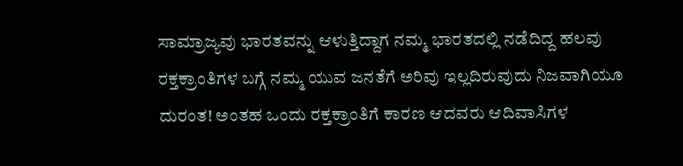ಸಾಮ್ರಾಜ್ಯವು ಭಾರತವನ್ನು ಆಳುತ್ತಿದ್ದಾಗ ನಮ್ಮ ಭಾರತದಲ್ಲಿ ನಡೆದಿದ್ದ ಹಲವು ರಕ್ತಕ್ರಾಂತಿಗಳ ಬಗ್ಗೆ ನಮ್ಮ ಯುವ ಜನತೆಗೆ ಅರಿವು ಇಲ್ಲದಿರುವುದು ನಿಜವಾಗಿಯೂ ದುರಂತ! ಅಂತಹ ಒಂದು ರಕ್ತಕ್ರಾಂತಿಗೆ ಕಾರಣ ಆದವರು ಆದಿವಾಸಿಗಳ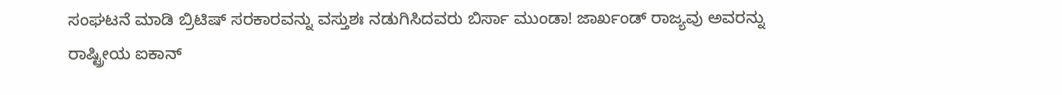ಸಂಘಟನೆ ಮಾಡಿ ಬ್ರಿಟಿಷ್ ಸರಕಾರವನ್ನು ವಸ್ತುಶಃ ನಡುಗಿಸಿದವರು ಬಿರ್ಸಾ ಮುಂಡಾ! ಜಾರ್ಖಂಡ್ ರಾಜ್ಯವು ಅವರನ್ನು ರಾಷ್ಟ್ರೀಯ ಐಕಾನ್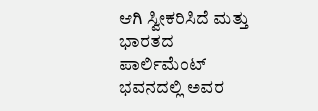ಆಗಿ ಸ್ವೀಕರಿಸಿದೆ ಮತ್ತು ಭಾರತದ ಪಾರ್ಲಿಮೆಂಟ್ ಭವನದಲ್ಲಿ ಅವರ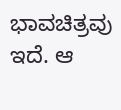ಭಾವಚಿತ್ರವು ಇದೆ. ಆ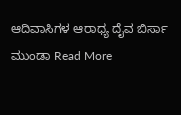ಆದಿವಾಸಿಗಳ ಆರಾಧ್ಯ ದೈವ ಬಿರ್ಸಾ ಮುಂಡಾ Read More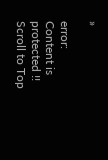»

error: Content is protected !!
Scroll to Top